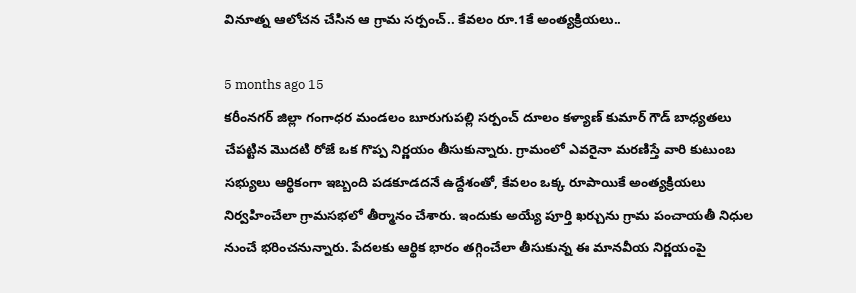వినూత్న ఆలోచన చేసిన ఆ గ్రామ సర్పంచ్.. కేవలం రూ.1కే అంత్యక్రియలు..

5 months ago 15
కరీంనగర్ జిల్లా గంగాధర మండలం బూరుగుపల్లి సర్పంచ్ దూలం కళ్యాణ్ కుమార్ గౌడ్ బాధ్యతలు చేపట్టిన మొదటి రోజే ఒక గొప్ప నిర్ణయం తీసుకున్నారు. గ్రామంలో ఎవరైనా మరణిస్తే వారి కుటుంబ సభ్యులు ఆర్థికంగా ఇబ్బంది పడకూడదనే ఉద్దేశంతో, కేవలం ఒక్క రూపాయికే అంత్యక్రియలు నిర్వహించేలా గ్రామసభలో తీర్మానం చేశారు. ఇందుకు అయ్యే పూర్తి ఖర్చును గ్రామ పంచాయతీ నిధుల నుంచే భరించనున్నారు. పేదలకు ఆర్థిక భారం తగ్గించేలా తీసుకున్న ఈ మానవీయ నిర్ణయంపై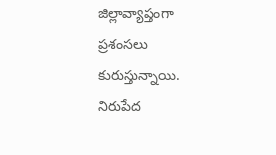జిల్లావ్యాప్తంగా ప్రశంసలు కురుస్తున్నాయి. నిరుపేద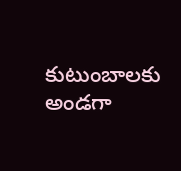కుటుంబాలకు అండగా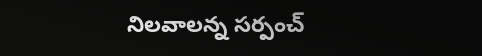నిలవాలన్న సర్పంచ్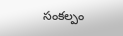సంకల్పం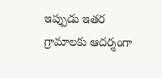ఇప్పుడు ఇతర గ్రామాలకు ఆదర్శంగా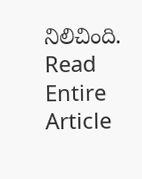నిలిచింది.
Read Entire Article